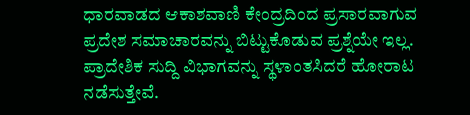ಧಾರವಾಡದ ಆಕಾಶವಾಣಿ ಕೇಂದ್ರದಿಂದ ಪ್ರಸಾರವಾಗುವ ಪ್ರದೇಶ ಸಮಾಚಾರವನ್ನು ಬಿಟ್ಟುಕೊಡುವ ಪ್ರಶ್ನೆಯೇ ಇಲ್ಲ. ಪ್ರಾದೇಶಿಕ ಸುದ್ದಿ ವಿಭಾಗವನ್ನು ಸ್ಥಳಾಂತಸಿದರೆ ಹೋರಾಟ ನಡೆಸುತ್ತೇವೆ.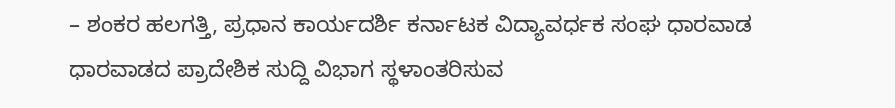– ಶಂಕರ ಹಲಗತ್ತಿ, ಪ್ರಧಾನ ಕಾರ್ಯದರ್ಶಿ ಕರ್ನಾಟಕ ವಿದ್ಯಾವರ್ಧಕ ಸಂಘ ಧಾರವಾಡ
ಧಾರವಾಡದ ಪ್ರಾದೇಶಿಕ ಸುದ್ದಿ ವಿಭಾಗ ಸ್ಥಳಾಂತರಿಸುವ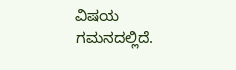ವಿಷಯ ಗಮನದಲ್ಲಿದೆ.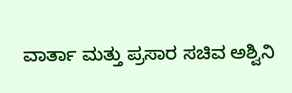ವಾರ್ತಾ ಮತ್ತು ಪ್ರಸಾರ ಸಚಿವ ಅಶ್ವಿನಿ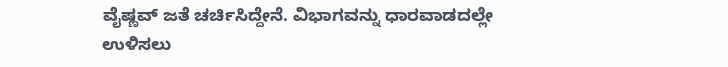ವೈಷ್ಣವ್ ಜತೆ ಚರ್ಚಿಸಿದ್ದೇನೆ. ವಿಭಾಗವನ್ನು ಧಾರವಾಡದಲ್ಲೇ ಉಳಿಸಲು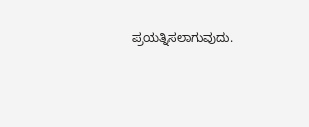ಪ್ರಯತ್ನಿಸಲಾಗುವುದು.